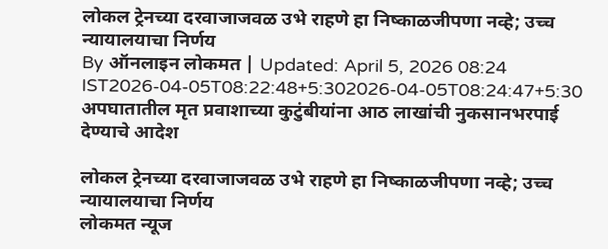लोकल ट्रेनच्या दरवाजाजवळ उभे राहणे हा निष्काळजीपणा नव्हे; उच्च न्यायालयाचा निर्णय
By ऑनलाइन लोकमत | Updated: April 5, 2026 08:24 IST2026-04-05T08:22:48+5:302026-04-05T08:24:47+5:30
अपघातातील मृत प्रवाशाच्या कुटुंबीयांना आठ लाखांची नुकसानभरपाई देण्याचे आदेश

लोकल ट्रेनच्या दरवाजाजवळ उभे राहणे हा निष्काळजीपणा नव्हे; उच्च न्यायालयाचा निर्णय
लोकमत न्यूज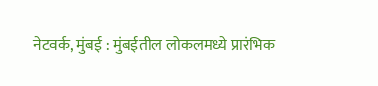नेटवर्क, मुंबई : मुंबईतील लोकलमध्ये प्रारंभिक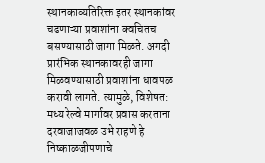स्थानकाव्यतिरिक्त इतर स्थानकांवर चढणाऱ्या प्रवाशांना क्वचितच बसण्यासाठी जागा मिळते. अगदी प्रारंभिक स्थानकावरही जागा मिळवण्यासाठी प्रवाशांना धावपळ करावी लागते. त्यामुळे, विशेषत: मध्य रेल्वे मार्गावर प्रवास करताना दरवाजाजवळ उभे राहणे हे निष्काळजीपणाचे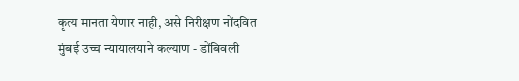कृत्य मानता येणार नाही, असे निरीक्षण नोंदवित मुंबई उच्च न्यायालयाने कल्याण - डोंबिवली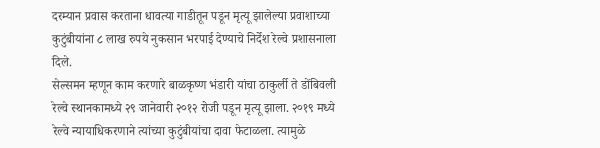दरम्यान प्रवास करताना धावत्या गाडीतून पडून मृत्यू झालेल्या प्रवाशाच्या कुटुंबीयांना ८ लाख रुपये नुकसान भरपाई देण्याचे निर्देश रेल्वे प्रशासनाला दिले.
सेल्समन म्हणून काम करणारे बाळकृष्ण भंडारी यांचा ठाकुर्ली ते डोंबिवली रेल्वे स्थानकामध्ये २९ जानेवारी २०१२ रोजी पडून मृत्यू झाला. २०१९ मध्ये रेल्वे न्यायाधिकरणाने त्यांच्या कुटुंबीयांचा दावा फेटाळला. त्यामुळे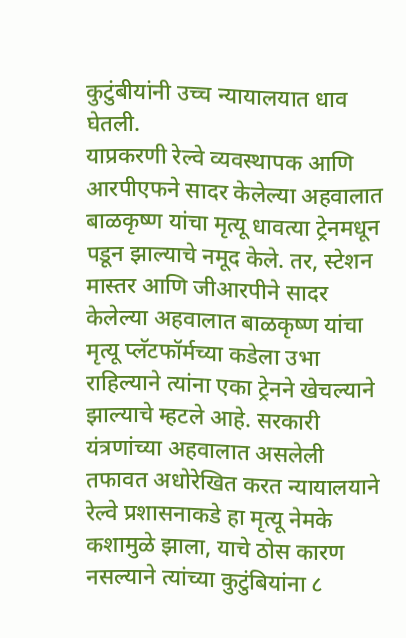कुटुंबीयांनी उच्च न्यायालयात धाव घेतली.
याप्रकरणी रेल्वे व्यवस्थापक आणि आरपीएफने सादर केलेल्या अहवालात बाळकृष्ण यांचा मृत्यू धावत्या ट्रेनमधून पडून झाल्याचे नमूद केले. तर, स्टेशन मास्तर आणि जीआरपीने सादर केलेल्या अहवालात बाळकृष्ण यांचा मृत्यू प्लॅटफॉर्मच्या कडेला उभा राहिल्याने त्यांना एका ट्रेनने खेचल्याने झाल्याचे म्हटले आहे. सरकारी यंत्रणांच्या अहवालात असलेली तफावत अधोरेखित करत न्यायालयाने रेल्वे प्रशासनाकडे हा मृत्यू नेमके कशामुळे झाला, याचे ठोस कारण नसल्याने त्यांच्या कुटुंबियांना ८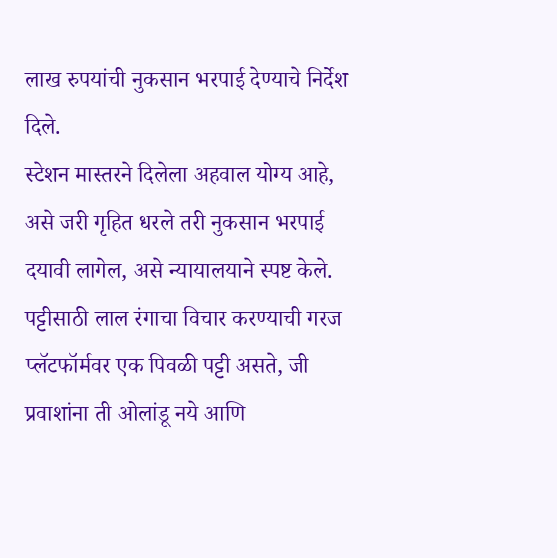लाख रुपयांची नुकसान भरपाई देण्याचे निर्देश दिले.
स्टेशन मास्तरने दिलेला अहवाल योग्य आहे, असे जरी गृहित धरले तरी नुकसान भरपाई दयावी लागेल, असे न्यायालयाने स्पष्ट केले.
पट्टीसाठी लाल रंगाचा विचार करण्याची गरज
प्लॅटफॉर्मवर एक पिवळी पट्टी असते, जी प्रवाशांना ती ओलांडू नये आणि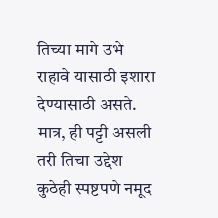तिच्या मागे उभे राहावे यासाठी इशारा देण्यासाठी असते. मात्र, ही पट्टी असली तरी तिचा उद्देश कुठेही स्पष्टपणे नमूद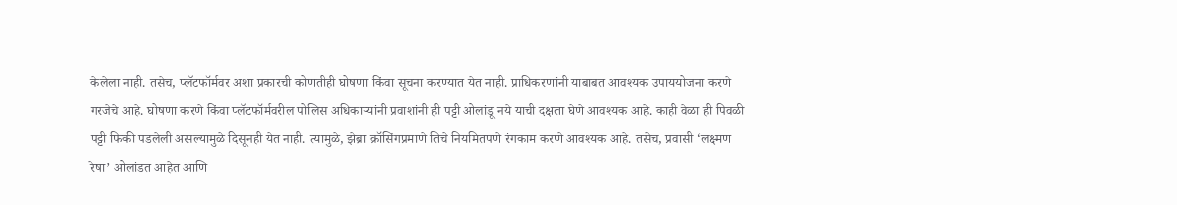केलेला नाही. तसेच, प्लॅटफॉर्मवर अशा प्रकारची कोणतीही घोषणा किंवा सूचना करण्यात येत नाही. प्राधिकरणांनी याबाबत आवश्यक उपाययोजना करणे गरजेचे आहे. घोषणा करणे किंवा प्लॅटफॉर्मवरील पोलिस अधिकाऱ्यांनी प्रवाशांनी ही पट्टी ओलांडू नये याची दक्षता घेणे आवश्यक आहे. काही वेळा ही पिवळी पट्टी फिकी पडलेली असल्यामुळे दिसूनही येत नाही. त्यामुळे, झेब्रा क्रॉसिंगप्रमाणे तिचे नियमितपणे रंगकाम करणे आवश्यक आहे. तसेच, प्रवासी ‘लक्ष्मण रेषा’ ओलांडत आहेत आणि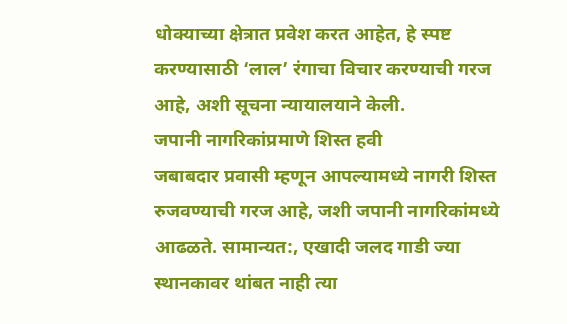धोक्याच्या क्षेत्रात प्रवेश करत आहेत, हे स्पष्ट करण्यासाठी ‘लाल’ रंगाचा विचार करण्याची गरज आहे, अशी सूचना न्यायालयाने केली.
जपानी नागरिकांप्रमाणे शिस्त हवी
जबाबदार प्रवासी म्हणून आपल्यामध्ये नागरी शिस्त रुजवण्याची गरज आहे, जशी जपानी नागरिकांमध्ये आढळते. सामान्यत:, एखादी जलद गाडी ज्या स्थानकावर थांबत नाही त्या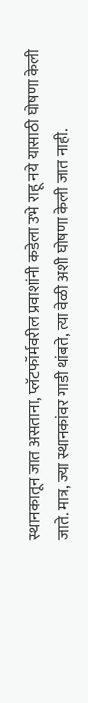स्थानकातून जात असताना, प्लॅटफॉर्मवरील प्रवाशांनी कडेला उभे राहू नये यासाठी घोषणा केली जाते. मात्र, ज्या स्थानकांवर गाडी थांबते, त्या वेळी अशी घोषणा केली जात नाही.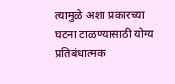त्यामुळे अशा प्रकारच्या घटना टाळण्यासाठी योग्य प्रतिबंधात्मक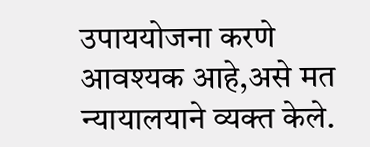उपाययोजना करणे आवश्यक आहे,असे मत न्यायालयाने व्यक्त केले.